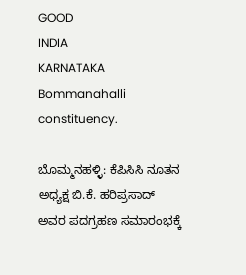GOOD
INDIA
KARNATAKA
Bommanahalli constituency.

ಬೊಮ್ಮನಹಳ್ಳಿ: ಕೆಪಿಸಿಸಿ ನೂತನ ಅಧ್ಯಕ್ಷ ಬಿ.ಕೆ. ಹರಿಪ್ರಸಾದ್ ಅವರ ಪದಗ್ರಹಣ ಸಮಾರಂಭಕ್ಕೆ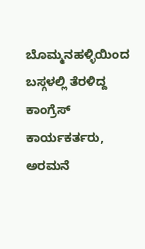ಬೊಮ್ಮನಹಳ್ಳಿಯಿಂದ ಬಸ್ಗಳಲ್ಲಿ ತೆರಳಿದ್ದ ಕಾಂಗ್ರೆಸ್ ಕಾರ್ಯಕರ್ತರು, ಅರಮನೆ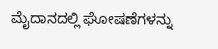ಮೈದಾನದಲ್ಲಿ ಘೋಷಣೆಗಳನ್ನು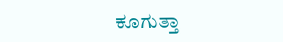ಕೂಗುತ್ತಾ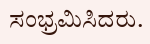ಸಂಭ್ರಮಿಸಿದರು.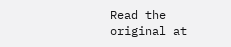Read the original at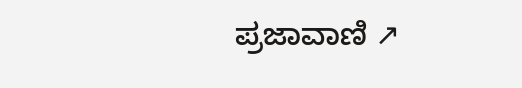ಪ್ರಜಾವಾಣಿ ↗